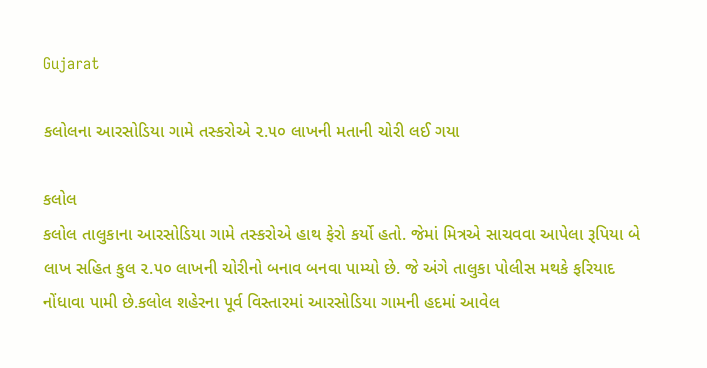Gujarat

કલોલના આરસોડિયા ગામે તસ્કરોએ ૨.૫૦ લાખની મતાની ચોરી લઈ ગયા

કલોલ
કલોલ તાલુકાના આરસોડિયા ગામે તસ્કરોએ હાથ ફેરો કર્યો હતો. જેમાં મિત્રએ સાચવવા આપેલા રૂપિયા બે લાખ સહિત કુલ ૨.૫૦ લાખની ચોરીનો બનાવ બનવા પામ્યો છે. જે અંગે તાલુકા પોલીસ મથકે ફરિયાદ નોંધાવા પામી છે.કલોલ શહેરના પૂર્વ વિસ્તારમાં આરસોડિયા ગામની હદમાં આવેલ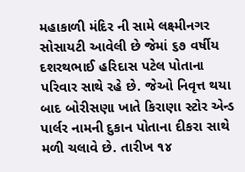મહાકાળી મંદિર ની સામે લક્ષ્મીનગર સોસાયટી આવેલી છે જેમાં ૬૭ વર્ષીય દશરથભાઈ હરિદાસ પટેલ પોતાના પરિવાર સાથે રહે છે. જેઓ નિવૃત્ત થયા બાદ બોરીસણા ખાતે કિરાણા સ્ટોર એન્ડ પાર્લર નામની દુકાન પોતાના દીકરા સાથે મળી ચલાવે છે. તારીખ ૧૪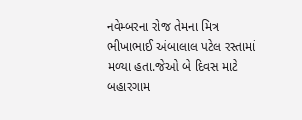નવેમ્બરના રોજ તેમના મિત્ર ભીખાભાઈ અંબાલાલ પટેલ રસ્તામાં મળ્યા હતા.જેઓ બે દિવસ માટે બહારગામ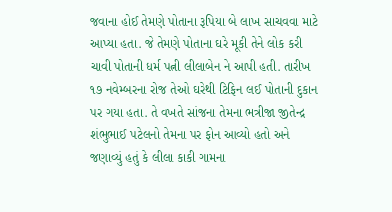જવાના હોઈ તેમણે પોતાના રૂપિયા બે લાખ સાચવવા માટે આપ્યા હતા. જે તેમણે પોતાના ઘરે મૂકી તેને લોક કરી ચાવી પોતાની ધર્મ પત્ની લીલાબેન ને આપી હતી. તારીખ ૧૭ નવેમ્બરના રોજ તેઓ ઘરેથી ટિફિન લઈ પોતાની દુકાન પર ગયા હતા. તે વખતે સાંજના તેમના ભત્રીજા જીતેન્દ્ર શંભુભાઈ પટેલનો તેમના પર ફોન આવ્યો હતો અને જણાવ્યું હતું કે લીલા કાકી ગામના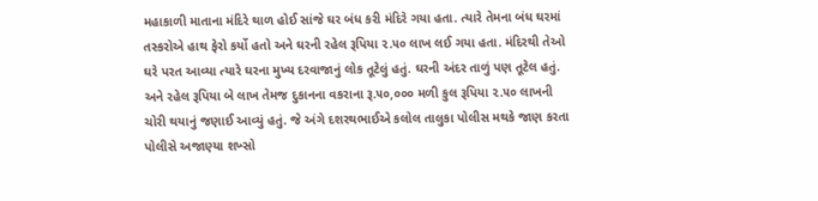મહાકાળી માતાના મંદિરે થાળ હોઈ સાંજે ઘર બંધ કરી મંદિરે ગયા હતા. ત્યારે તેમના બંધ ઘરમાં તસ્કરોએ હાથ ફેરો કર્યો હતો અને ઘરની રહેલ રૂપિયા ૨.૫૦ લાખ લઈ ગયા હતા. મંદિરથી તેઓ ઘરે પરત આવ્યા ત્યારે ઘરના મુખ્ય દરવાજાનું લોક તૂટેલું હતું. ઘરની અંદર તાળું પણ તૂટેલ હતું. અને રહેલ રૂપિયા બે લાખ તેમજ દુકાનના વકરાના રૂ.૫૦,૦૦૦ મળી કુલ રૂપિયા ૨.૫૦ લાખની ચોરી થયાનું જણાઈ આવ્યું હતું. જે અંગે દશરથભાઈએ કલોલ તાલુકા પોલીસ મથકે જાણ કરતા પોલીસે અજાણ્યા શખ્સો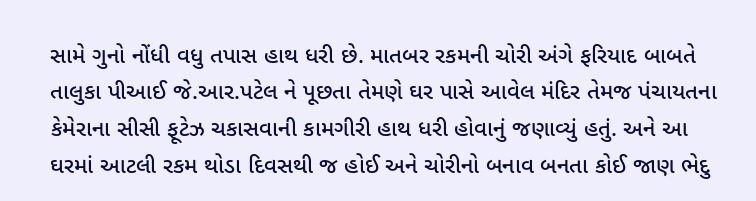સામે ગુનો નોંધી વધુ તપાસ હાથ ધરી છે. માતબર રકમની ચોરી અંગે ફરિયાદ બાબતે તાલુકા પીઆઈ જે.આર.પટેલ ને પૂછતા તેમણે ઘર પાસે આવેલ મંદિર તેમજ પંચાયતના કેમેરાના સીસી ફૂટેઝ ચકાસવાની કામગીરી હાથ ધરી હોવાનું જણાવ્યું હતું. અને આ ઘરમાં આટલી રકમ થોડા દિવસથી જ હોઈ અને ચોરીનો બનાવ બનતા કોઈ જાણ ભેદુ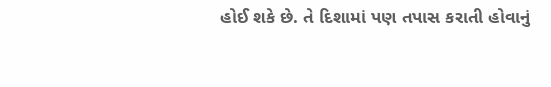હોઈ શકે છે. તે દિશામાં પણ તપાસ કરાતી હોવાનું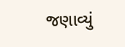જણાવ્યું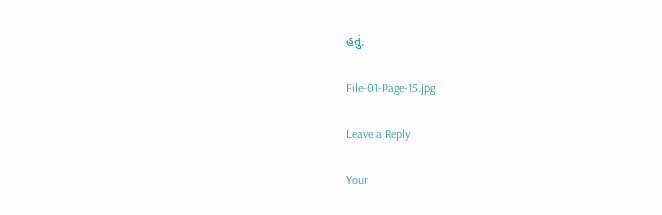હતું.

File-01-Page-15.jpg

Leave a Reply

Your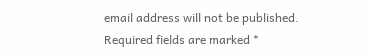email address will not be published. Required fields are marked *